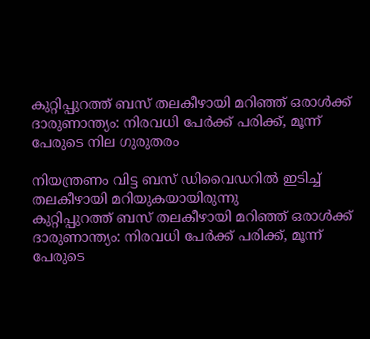കുറ്റിപ്പുറത്ത് ബസ് തലകീഴായി മറിഞ്ഞ് ഒരാൾക്ക് ദാരുണാന്ത്യം: നിരവധി പേർക്ക് പരിക്ക്, മൂന്ന് പേരുടെ നില ഗുരുതരം

നിയന്ത്രണം വിട്ട ബസ് ഡിവൈഡറിൽ ഇടിച്ച് തലകീഴായി മറിയുകയായിരുന്നു
കുറ്റിപ്പുറത്ത് ബസ് തലകീഴായി മറിഞ്ഞ് ഒരാൾക്ക് ദാരുണാന്ത്യം: നിരവധി പേർക്ക് പരിക്ക്, മൂന്ന് പേരുടെ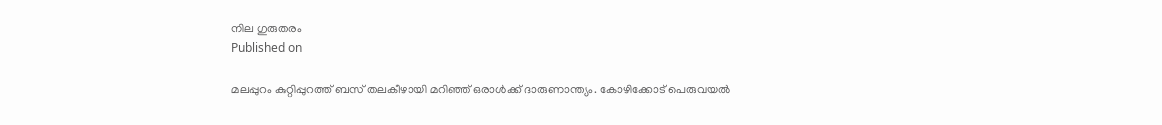നില ഗുരുതരം
Published on

മലപ്പുറം കുറ്റിപ്പുറത്ത് ബസ് തലകീഴായി മറിഞ്ഞ് ഒരാൾക്ക് ദാരുണാന്ത്യം. കോഴിക്കോട് പെരുവയൽ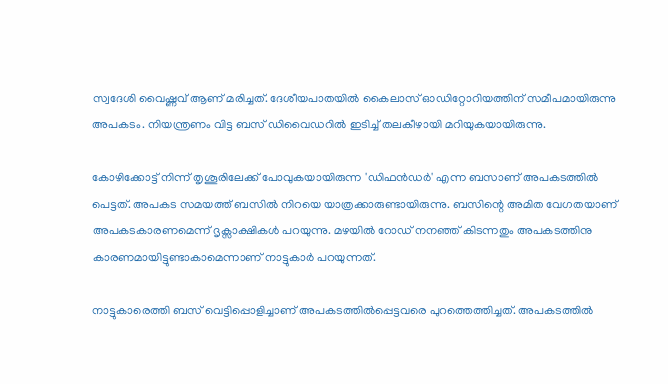സ്വദേശി വൈഷ്ണവ് ആണ് മരിച്ചത്. ദേശീയപാതയിൽ കൈലാസ് ഓഡിറ്റോറിയത്തിന് സമീപമായിരുന്നു അപകടം. നിയന്ത്രണം വിട്ട ബസ് ഡിവൈഡറിൽ ഇടിച്ച് തലകീഴായി മറിയുകയായിരുന്നു.

കോഴിക്കോട്ട് നിന്ന് തൃശൂരിലേക്ക് പോവുകയായിരുന്ന 'ഡിഫൻഡർ' എന്ന ബസാണ് അപകടത്തിൽ പെട്ടത്. അപകട സമയത്ത് ബസിൽ നിറയെ യാത്രക്കാരുണ്ടായിരുന്നു. ബസിന്റെ അമിത വേഗതയാണ് അപകടകാരണമെന്ന് ദൃക്സാക്ഷികൾ പറയുന്നു. മഴയിൽ റോഡ് നനഞ്ഞ് കിടന്നതും അപകടത്തിനു കാരണമായിട്ടുണ്ടാകാമെന്നാണ് നാട്ടുകാർ പറയുന്നത്.

നാട്ടുകാരെത്തി ബസ് വെട്ടിപ്പൊളിച്ചാണ് അപകടത്തിൽപ്പെട്ടവരെ പുറത്തെത്തിച്ചത്. അപകടത്തിൽ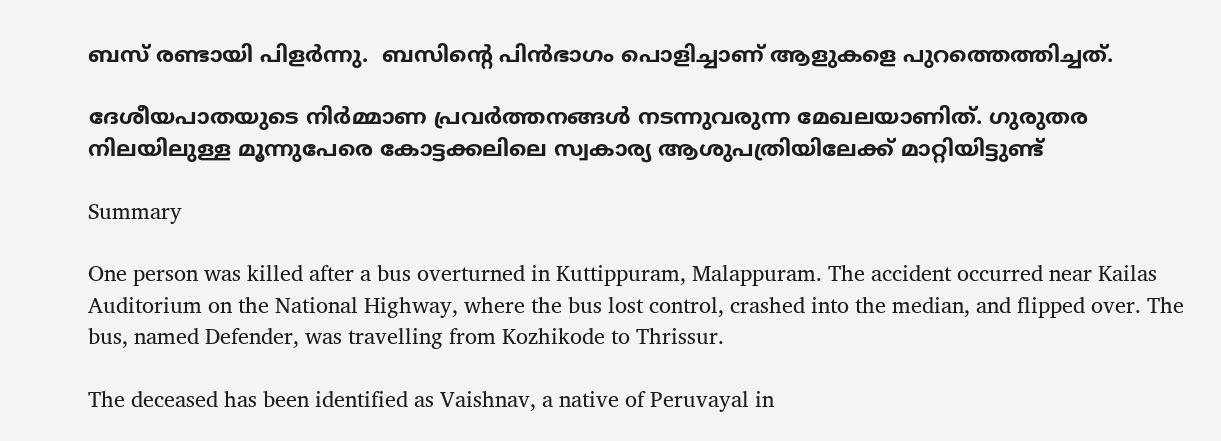ബസ് രണ്ടായി പിളർന്നു.  ബസിന്‍റെ പിൻഭാഗം പൊളിച്ചാണ് ആളുകളെ പുറത്തെത്തിച്ചത്.

ദേശീയപാതയുടെ നിർമ്മാണ പ്രവർത്തനങ്ങൾ നടന്നുവരുന്ന മേഖലയാണിത്. ഗുരുതര നിലയിലുള്ള മൂന്നുപേരെ കോട്ടക്കലിലെ സ്വകാര്യ ആശുപത്രിയിലേക്ക് മാറ്റിയിട്ടുണ്ട്

Summary

One person was killed after a bus overturned in Kuttippuram, Malappuram. The accident occurred near Kailas Auditorium on the National Highway, where the bus lost control, crashed into the median, and flipped over. The bus, named Defender, was travelling from Kozhikode to Thrissur.

The deceased has been identified as Vaishnav, a native of Peruvayal in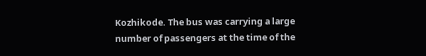Kozhikode. The bus was carrying a large number of passengers at the time of the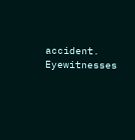accident. Eyewitnesses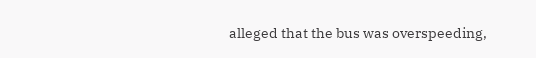alleged that the bus was overspeeding,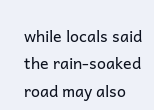while locals said the rain-soaked road may also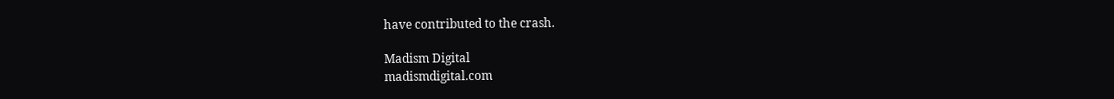have contributed to the crash.

Madism Digital
madismdigital.com